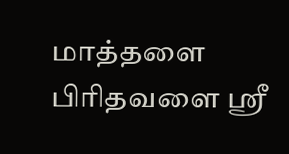மாத்தளை பிரிதவளை ஸ்ரீ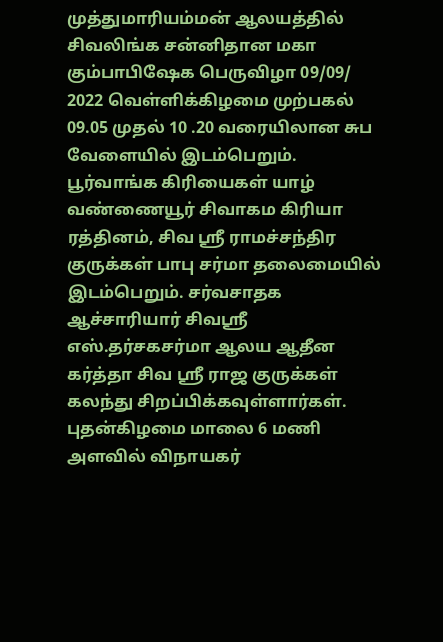முத்துமாரியம்மன் ஆலயத்தில் சிவலிங்க சன்னிதான மகா கும்பாபிஷேக பெருவிழா 09/09/ 2022 வெள்ளிக்கிழமை முற்பகல் 09.05 முதல் 10 .20 வரையிலான சுப வேளையில் இடம்பெறும். பூர்வாங்க கிரியைகள் யாழ் வண்ணையூர் சிவாகம கிரியா ரத்தினம், சிவ ஸ்ரீ ராமச்சந்திர குருக்கள் பாபு சர்மா தலைமையில் இடம்பெறும். சர்வசாதக ஆச்சாரியார் சிவஸ்ரீ எஸ்.தர்சகசர்மா ஆலய ஆதீன கர்த்தா சிவ ஸ்ரீ ராஜ குருக்கள் கலந்து சிறப்பிக்கவுள்ளார்கள்.
புதன்கிழமை மாலை 6 மணி அளவில் விநாயகர்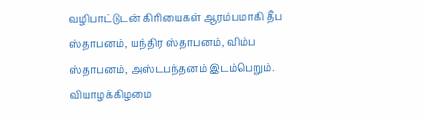வழிபாட்டுடன் கிரியைகள் ஆரம்பமாகி தீப ஸ்தாபனம், யந்திர ஸ்தாபனம், விம்ப ஸ்தாபனம், அஸ்டபந்தனம் இடம்பெறும். வியாழக்கிழமை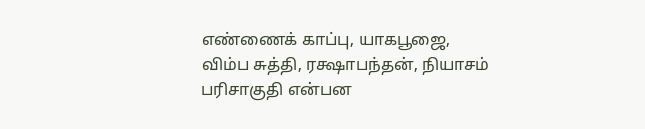எண்ணைக் காப்பு, யாகபூஜை, விம்ப சுத்தி, ரக்ஷாபந்தன், நியாசம் பரிசாகுதி என்பன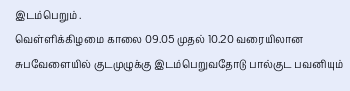இடம்பெறும் .
வெள்ளிக்கிழமை காலை 09.05 முதல் 10.20 வரையிலான சுபவேளையில் குடமுழுக்கு இடம்பெறுவதோடு பால்குட பவனியும்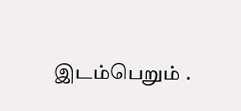இடம்பெறும் .